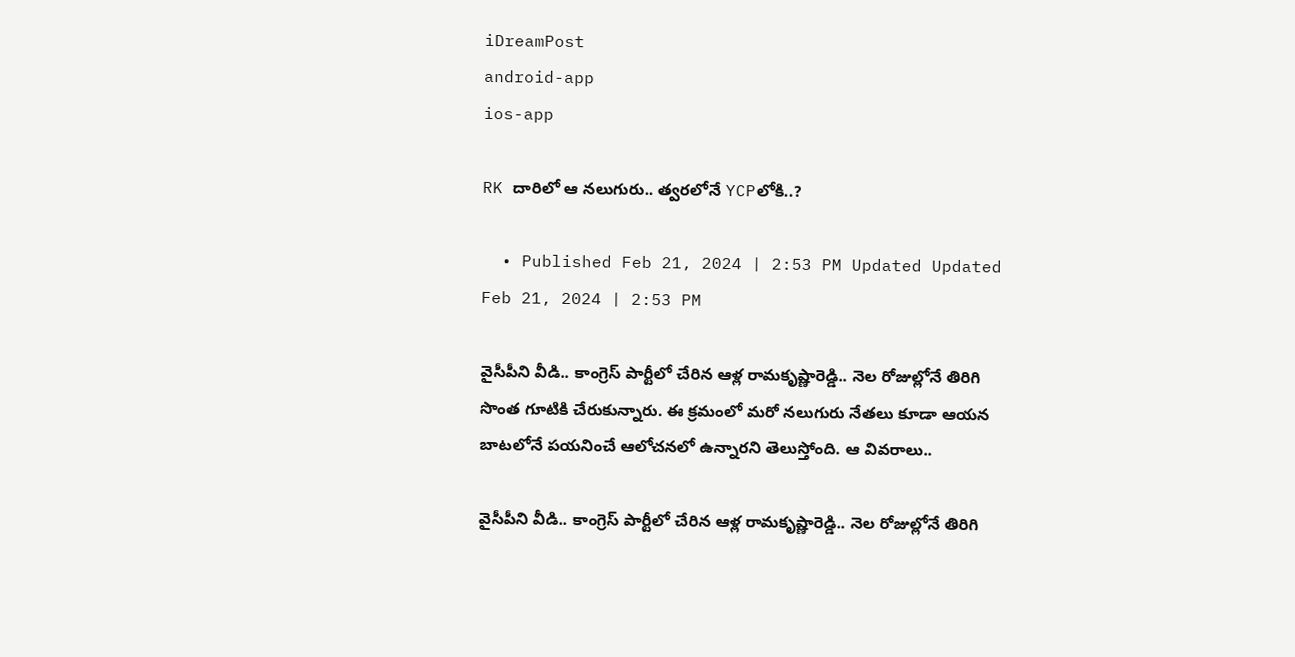iDreamPost
android-app
ios-app

RK దారిలో ఆ నలుగురు.. త్వరలోనే YCPలోకి..?

  • Published Feb 21, 2024 | 2:53 PM Updated Updated Feb 21, 2024 | 2:53 PM

వైసీపీని వీడి.. కాంగ్రెస్‌ పార్టీలో చేరిన ఆళ్ల రామకృష్ణారెడ్డి.. నెల రోజుల్లోనే తిరిగి సొంత గూటికి చేరుకున్నారు. ఈ క్రమంలో మరో నలుగురు నేతలు కూడా ఆయన బాటలోనే పయనించే ఆలోచనలో ఉన్నారని తెలుస్తోంది. ఆ వివరాలు..

వైసీపీని వీడి.. కాంగ్రెస్‌ పార్టీలో చేరిన ఆళ్ల రామకృష్ణారెడ్డి.. నెల రోజుల్లోనే తిరిగి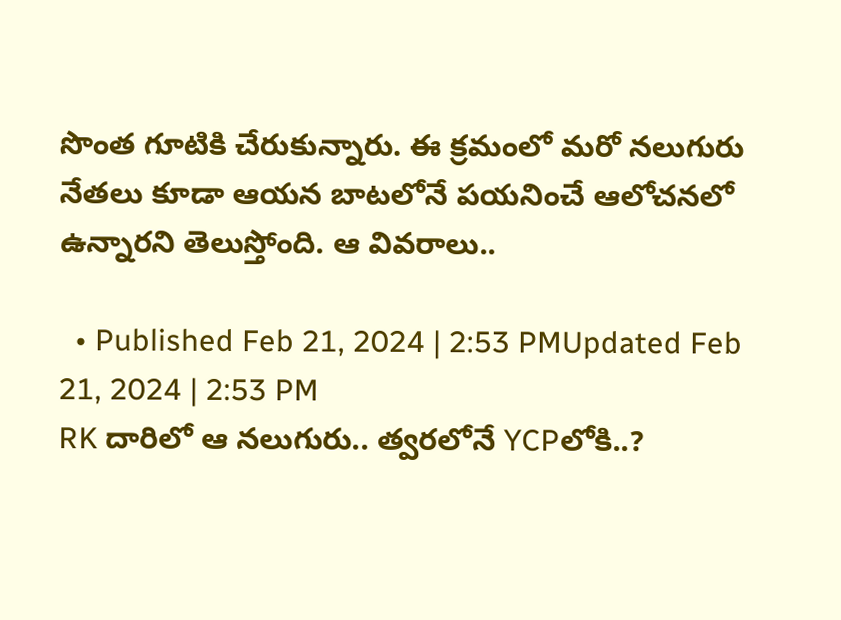సొంత గూటికి చేరుకున్నారు. ఈ క్రమంలో మరో నలుగురు నేతలు కూడా ఆయన బాటలోనే పయనించే ఆలోచనలో ఉన్నారని తెలుస్తోంది. ఆ వివరాలు..

  • Published Feb 21, 2024 | 2:53 PMUpdated Feb 21, 2024 | 2:53 PM
RK దారిలో ఆ నలుగురు.. త్వరలోనే YCPలోకి..?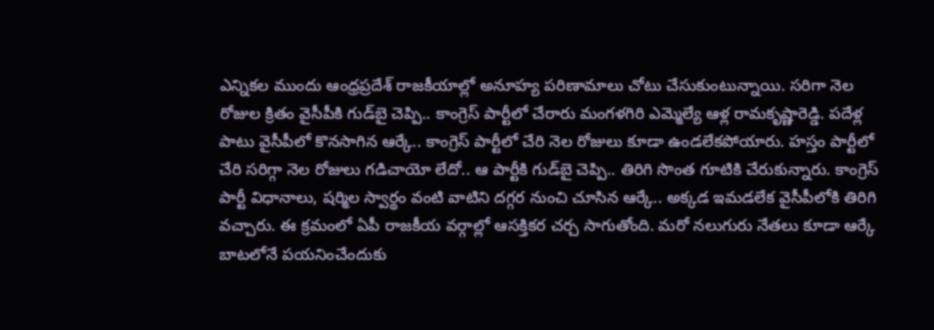ఎన్నికల ముందు ఆంధ్రప్రదేశ్‌ రాజకీయాల్లో అనూహ్య పరిణామాలు చోటు చేసుకుంటున్నాయి. సరిగా నెల రోజుల క్రితం వైసీపీకి గుడ్‌బై చెప్పి.. కాంగ్రెస్‌ పార్టీలో చేరారు మంగళగిరి ఎమ్మెల్యే ఆళ్ల రామకృష్ణారెడ్డి. పదేళ్ల పాటు వైసీపీలో కొనసాగిన ఆర్కే.. కాంగ్రెస్‌ పార్టీలో చేరి నెల రోజులు కూడా ఉండలేకపోయారు. హస్తం పార్టీలో చేరి సరిగ్గా నెల రోజులు గడిచాయో లేదో.. ఆ పార్టీకి గుడ్‌బై చెప్పి.. తిరిగి సొంత గూటికి చేరుకున్నారు. కాంగ్రెస్‌ పార్టీ విధానాలు, షర్మిల స్వార్థం వంటి వాటిని దగ్గర నుంచి చూసిన ఆర్కే.. అక్కడ ఇమడలేక వైసీపీలోకి తిరిగి వచ్చారు. ఈ క్రమంలో ఏపీ రాజకీయ వర్గాల్లో ఆసక్తికర చర్చ సాగుతోంది. మరో నలుగురు నేతలు కూడా ఆర్కే బాటలోనే పయనించేందుకు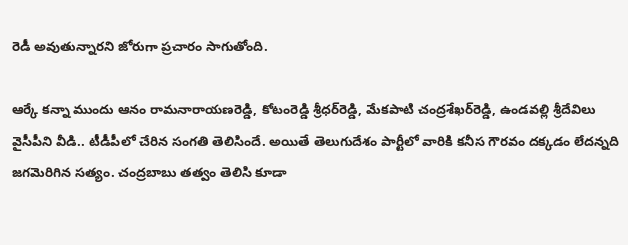రెడీ అవుతున్నారని జోరుగా ప్రచారం సాగుతోంది.

ఆర్కే కన్నా ముందు ఆనం రామనారాయణరెడ్డి, కోటంరెడ్డి శ్రీధర్‌రెడ్డి, మేకపాటి చంద్రశేఖర్‌రెడ్డి, ఉండవల్లి శ్రీదేవిలు వైసీపీని వీడి.. టీడీపీలో చేరిన సంగతి తెలిసిందే. అయితే తెలుగుదేశం పార్టీలో వారికి కనీస గౌరవం దక్కడం లేదన్నది జగమెరిగిన సత్యం. చంద్రబాబు తత్వం తెలిసి కూడా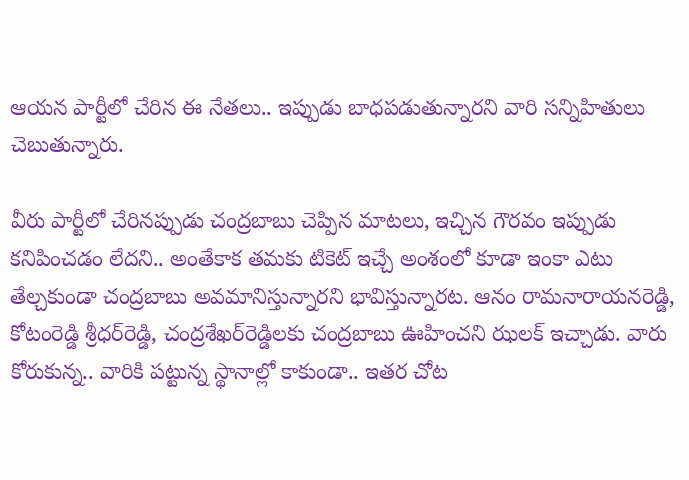ఆయన పార్టీలో చేరిన ఈ నేతలు.. ఇప్పుడు బాధపడుతున్నారని వారి సన్నిహితులు చెబుతున్నారు.

వీరు పార్టీలో చేరినప్పుడు చంద్రబాబు చెప్పిన మాటలు, ఇచ్చిన గౌరవం ఇప్పుడు కనిపించడం లేదని.. అంతేకాక తమకు టికెట్‌ ఇచ్చే అంశంలో కూడా ఇంకా ఎటు తేల్చకుండా చంద్రబాబు అవమానిస్తున్నారని భావిస్తున్నారట. ఆనం రామనారాయనరెడ్డి, కోటంరెడ్డి శ్రీధర్‌రెడ్డి, చంద్రశేఖర్‌రెడ్డిలకు చంద్రబాబు ఊహించని ఝలక్‌ ఇచ్చాడు. వారు కోరుకున్న.. వారికి పట్టున్న స్థానాల్లో కాకుండా.. ఇతర చోట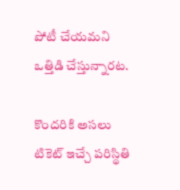పోటీ చేయమని ఒత్తిడి చేస్తున్నారట.

కొందరికి అసలు టికెట్‌ ఇచ్చే పరిస్థితి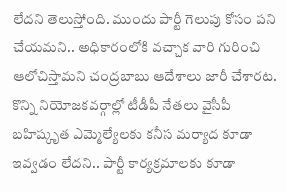లేదని తెలుస్తోంది. ముందు పార్టీ గెలుపు కోసం పని చేయమని.. అధికారంలోకి వచ్చాక వారి గురించి ఆలోచిస్తామని చంద్రబాబు ఆదేశాలు జారీ చేశారట. కొన్ని నియోజకవర్గాల్లో టీడీపీ నేతలు వైసీపీ బహిష్కృత ఎమ్మెల్యేలకు కనీస మర్యాద కూడా ఇవ్వడం లేదని.. పార్టీ కార్యక్రమాలకు కూడా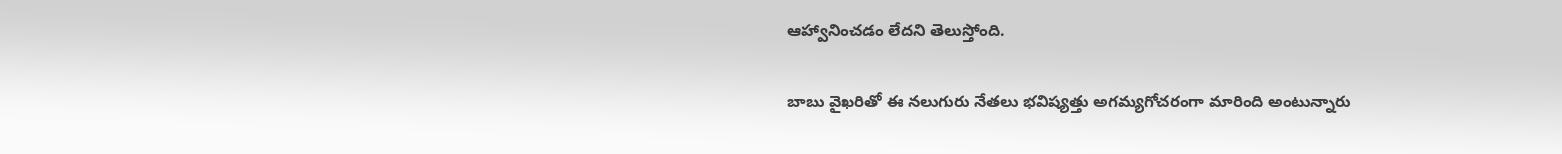ఆహ్వానించడం లేదని తెలుస్తోంది.

బాబు వైఖరితో ఈ నలుగురు నేతలు భవిష్యత్తు అగమ్యగోచరంగా మారింది అంటున్నారు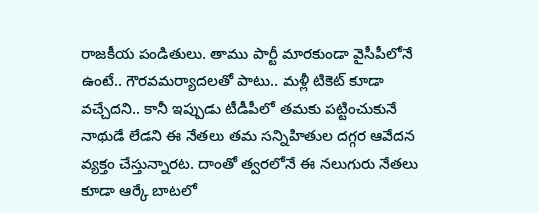రాజకీయ పండితులు. తాము పార్టీ మారకుండా వైసీపీలోనే ఉంటే.. గౌరవమర్యాదలతో పాటు.. మళ్లీ టికెట్‌ కూడా వచ్చేదని.. కానీ ఇప్పుడు టీడీపీలో తమకు పట్టించుకునే నాథుడే లేడని ఈ నేతలు తమ సన్నిహితుల దగ్గర ఆవేదన వ్యక్తం చేస్తున్నారట. దాంతో త్వరలోనే ఈ నలుగురు నేతలు కూడా ఆర్కే బాటలో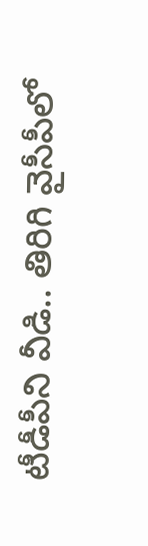టీడీపీని వీడి.. తిరిగి వైసీపీలో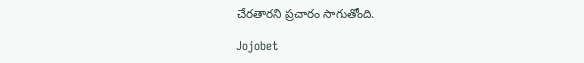చేరతారని ప్రచారం సాగుతోంది.

Jojobet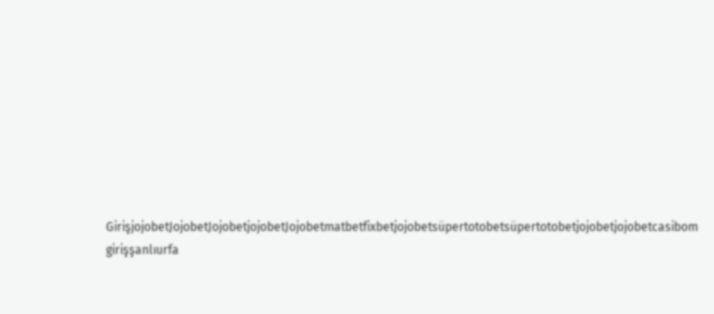GirişjojobetJojobetJojobetjojobetJojobetmatbetfixbetjojobetsüpertotobetsüpertotobetjojobetjojobetcasibom girişşanlıurfa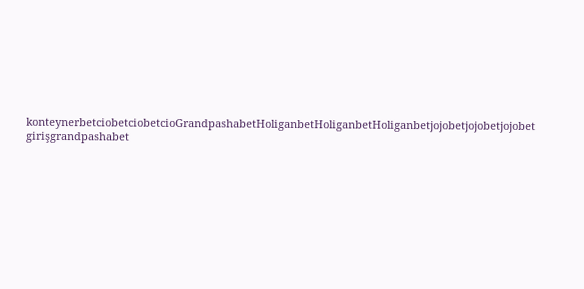konteynerbetciobetciobetcioGrandpashabetHoliganbetHoliganbetHoliganbetjojobetjojobetjojobet girişgrandpashabet